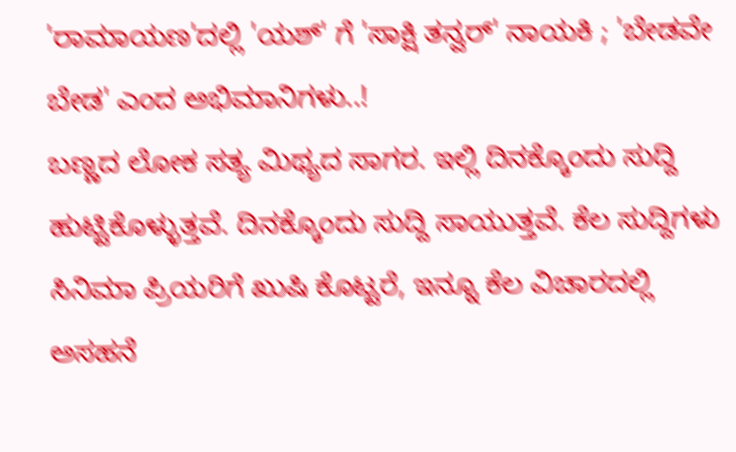'ರಾಮಾಯಣ'ದಲ್ಲಿ 'ಯಶ್' ಗೆ 'ಸಾಕ್ಷಿ ತನ್ವರ್' ನಾಯಕಿ ; 'ಬೇಡವೇ ಬೇಡ' ಎಂದ ಅಭಿಮಾನಿಗಳು..!
ಬಣ್ಣದ ಲೋಕ ಸತ್ಯ ಮಿಥ್ಯದ ಸಾಗರ. ಇಲ್ಲಿ ದಿನಕ್ಕೊಂದು ಸುದ್ದಿ ಹುಟ್ಟಿಕೊಳ್ಳುತ್ತವೆ. ದಿನಕ್ಕೊಂದು ಸುದ್ದಿ ಸಾಯುತ್ತವೆ. ಕೆಲ ಸುದ್ದಿಗಳು ಸಿನಿಮಾ ಪ್ರಿಯರಿಗೆ ಖುಷಿ ಕೊಟ್ಟರೆ, ಇನ್ನೂ ಕೆಲ ವಿಚಾರದಲ್ಲಿ ಅಸಹನೆ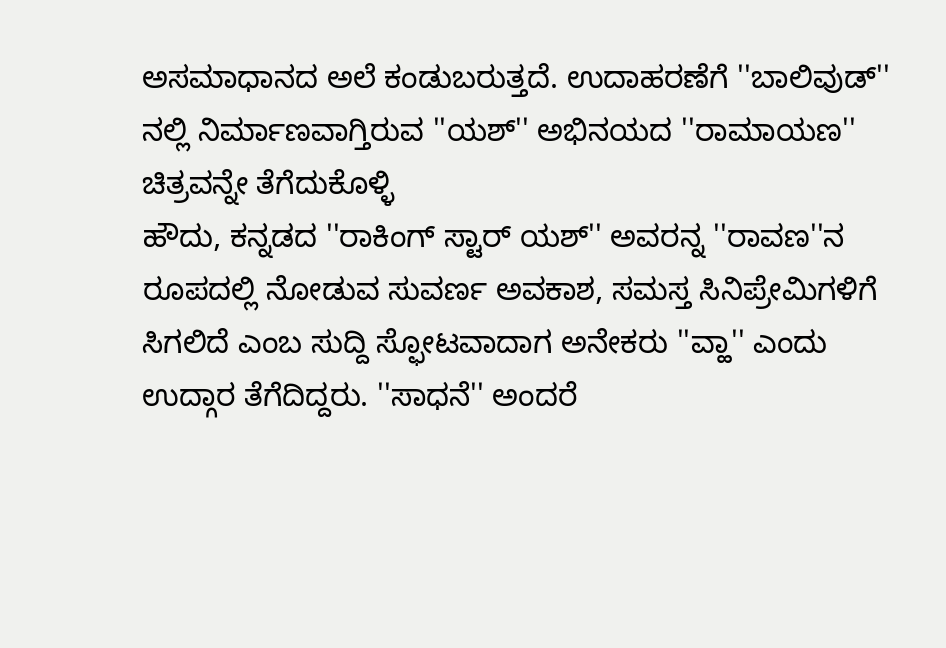ಅಸಮಾಧಾನದ ಅಲೆ ಕಂಡುಬರುತ್ತದೆ. ಉದಾಹರಣೆಗೆ ''ಬಾಲಿವುಡ್'' ನಲ್ಲಿ ನಿರ್ಮಾಣವಾಗ್ತಿರುವ ''ಯಶ್'' ಅಭಿನಯದ ''ರಾಮಾಯಣ'' ಚಿತ್ರವನ್ನೇ ತೆಗೆದುಕೊಳ್ಳಿ
ಹೌದು, ಕನ್ನಡದ ''ರಾಕಿಂಗ್ ಸ್ಟಾರ್ ಯಶ್'' ಅವರನ್ನ ''ರಾವಣ''ನ ರೂಪದಲ್ಲಿ ನೋಡುವ ಸುವರ್ಣ ಅವಕಾಶ, ಸಮಸ್ತ ಸಿನಿಪ್ರೇಮಿಗಳಿಗೆ ಸಿಗಲಿದೆ ಎಂಬ ಸುದ್ದಿ ಸ್ಫೋಟವಾದಾಗ ಅನೇಕರು ''ವ್ಹಾ'' ಎಂದು ಉದ್ಗಾರ ತೆಗೆದಿದ್ದರು. ''ಸಾಧನೆ'' ಅಂದರೆ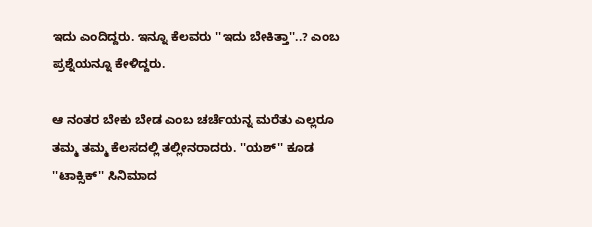ಇದು ಎಂದಿದ್ದರು. ಇನ್ನೂ ಕೆಲವರು ''ಇದು ಬೇಕಿತ್ತಾ''..? ಎಂಬ ಪ್ರಶ್ನೆಯನ್ನೂ ಕೇಳಿದ್ದರು.

ಆ ನಂತರ ಬೇಕು ಬೇಡ ಎಂಬ ಚರ್ಚೆಯನ್ನ ಮರೆತು ಎಲ್ಲರೂ ತಮ್ಮ ತಮ್ಮ ಕೆಲಸದಲ್ಲಿ ತಲ್ಲೀನರಾದರು. ''ಯಶ್'' ಕೂಡ ''ಟಾಕ್ಸಿಕ್'' ಸಿನಿಮಾದ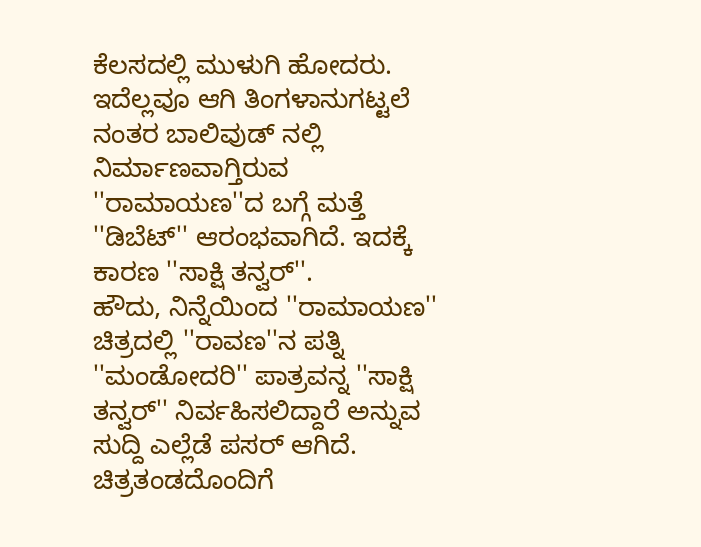ಕೆಲಸದಲ್ಲಿ ಮುಳುಗಿ ಹೋದರು. ಇದೆಲ್ಲವೂ ಆಗಿ ತಿಂಗಳಾನುಗಟ್ಟಲೆ ನಂತರ ಬಾಲಿವುಡ್ ನಲ್ಲಿ ನಿರ್ಮಾಣವಾಗ್ತಿರುವ ''ರಾಮಾಯಣ''ದ ಬಗ್ಗೆ ಮತ್ತೆ ''ಡಿಬೆಟ್'' ಆರಂಭವಾಗಿದೆ. ಇದಕ್ಕೆ ಕಾರಣ ''ಸಾಕ್ಷಿ ತನ್ವರ್''.
ಹೌದು, ನಿನ್ನೆಯಿಂದ ''ರಾಮಾಯಣ'' ಚಿತ್ರದಲ್ಲಿ ''ರಾವಣ''ನ ಪತ್ನಿ ''ಮಂಡೋದರಿ'' ಪಾತ್ರವನ್ನ ''ಸಾಕ್ಷಿ ತನ್ವರ್'' ನಿರ್ವಹಿಸಲಿದ್ದಾರೆ ಅನ್ನುವ ಸುದ್ದಿ ಎಲ್ಲೆಡೆ ಪಸರ್ ಆಗಿದೆ. ಚಿತ್ರತಂಡದೊಂದಿಗೆ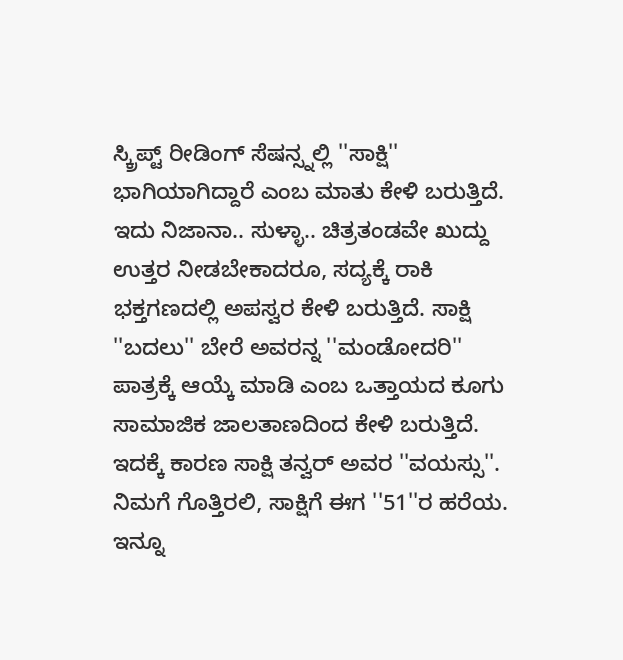ಸ್ಕ್ರಿಪ್ಟ್ ರೀಡಿಂಗ್ ಸೆಷನ್ಸ್ನಲ್ಲಿ ''ಸಾಕ್ಷಿ'' ಭಾಗಿಯಾಗಿದ್ದಾರೆ ಎಂಬ ಮಾತು ಕೇಳಿ ಬರುತ್ತಿದೆ. ಇದು ನಿಜಾನಾ.. ಸುಳ್ಳಾ.. ಚಿತ್ರತಂಡವೇ ಖುದ್ದು ಉತ್ತರ ನೀಡಬೇಕಾದರೂ, ಸದ್ಯಕ್ಕೆ ರಾಕಿ ಭಕ್ತಗಣದಲ್ಲಿ ಅಪಸ್ವರ ಕೇಳಿ ಬರುತ್ತಿದೆ. ಸಾಕ್ಷಿ ''ಬದಲು'' ಬೇರೆ ಅವರನ್ನ ''ಮಂಡೋದರಿ'' ಪಾತ್ರಕ್ಕೆ ಆಯ್ಕೆ ಮಾಡಿ ಎಂಬ ಒತ್ತಾಯದ ಕೂಗು ಸಾಮಾಜಿಕ ಜಾಲತಾಣದಿಂದ ಕೇಳಿ ಬರುತ್ತಿದೆ. ಇದಕ್ಕೆ ಕಾರಣ ಸಾಕ್ಷಿ ತನ್ವರ್ ಅವರ ''ವಯಸ್ಸು''.
ನಿಮಗೆ ಗೊತ್ತಿರಲಿ, ಸಾಕ್ಷಿಗೆ ಈಗ ''51''ರ ಹರೆಯ. ಇನ್ನೂ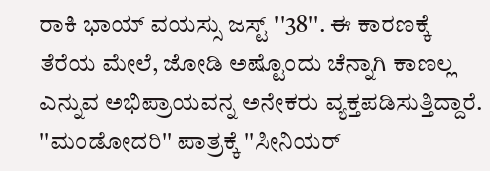ರಾಕಿ ಭಾಯ್ ವಯಸ್ಸು ಜಸ್ಟ್ ''38''. ಈ ಕಾರಣಕ್ಕೆ ತೆರೆಯ ಮೇಲೆ, ಜೋಡಿ ಅಷ್ಟೊಂದು ಚೆನ್ನಾಗಿ ಕಾಣಲ್ಲ ಎನ್ನುವ ಅಭಿಪ್ರಾಯವನ್ನ ಅನೇಕರು ವ್ಯಕ್ತಪಡಿಸುತ್ತಿದ್ದಾರೆ. ''ಮಂಡೋದರಿ'' ಪಾತ್ರಕ್ಕೆ ''ಸೀನಿಯರ್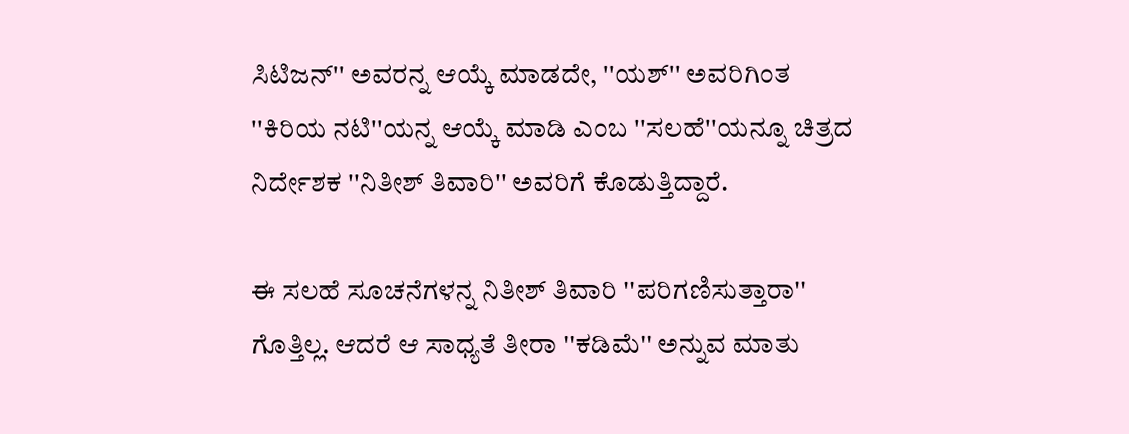ಸಿಟಿಜನ್'' ಅವರನ್ನ ಆಯ್ಕೆ ಮಾಡದೇ, ''ಯಶ್'' ಅವರಿಗಿಂತ ''ಕಿರಿಯ ನಟಿ''ಯನ್ನ ಆಯ್ಕೆ ಮಾಡಿ ಎಂಬ ''ಸಲಹೆ''ಯನ್ನೂ ಚಿತ್ರದ ನಿರ್ದೇಶಕ ''ನಿತೀಶ್ ತಿವಾರಿ'' ಅವರಿಗೆ ಕೊಡುತ್ತಿದ್ದಾರೆ.

ಈ ಸಲಹೆ ಸೂಚನೆಗಳನ್ನ ನಿತೀಶ್ ತಿವಾರಿ ''ಪರಿಗಣಿಸುತ್ತಾರಾ'' ಗೊತ್ತಿಲ್ಲ. ಆದರೆ ಆ ಸಾಧ್ಯತೆ ತೀರಾ ''ಕಡಿಮೆ'' ಅನ್ನುವ ಮಾತು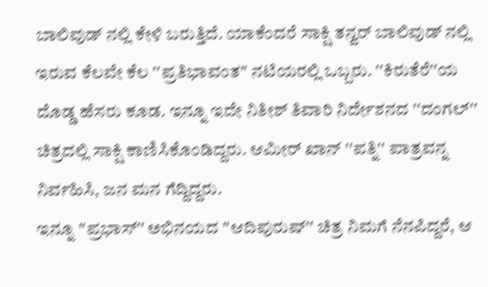ಬಾಲಿವುಡ್ ನಲ್ಲಿ ಕೇಳಿ ಬರುತ್ತಿದೆ. ಯಾಕೆಂದರೆ ಸಾಕ್ಷಿ ತನ್ವರ್ ಬಾಲಿವುಡ್ ನಲ್ಲಿ ಇರುವ ಕೆಲವೇ ಕೆಲ ''ಪ್ರತಿಭಾವಂತ'' ನಟಿಯರಲ್ಲಿ ಒಬ್ಬರು. ''ಕಿರುತೆರೆ''ಯ ದೊಡ್ಡ ಹೆಸರು ಕೂಡ. ಇನ್ನೂ ಇದೇ ನಿತೀಶ್ ತಿವಾರಿ ನಿರ್ದೇಶನದ ''ದಂಗಲ್'' ಚಿತ್ರದಲ್ಲಿ ಸಾಕ್ಷಿ ಕಾಣಿಸಿಕೊಂಡಿದ್ದರು. ಆಮೀರ್ ಖಾನ್ ''ಪತ್ನಿ'' ಪಾತ್ರವನ್ನ ನಿರ್ವಹಿಸಿ, ಜನ ಮನ ಗೆದ್ದಿದ್ದರು.
ಇನ್ನೂ ''ಪ್ರಭಾಸ್'' ಅಭಿನಯದ ''ಆದಿಪುರುಷ್'' ಚಿತ್ರ ನಿಮಗೆ ನೆನಪಿದ್ದರೆ, ಆ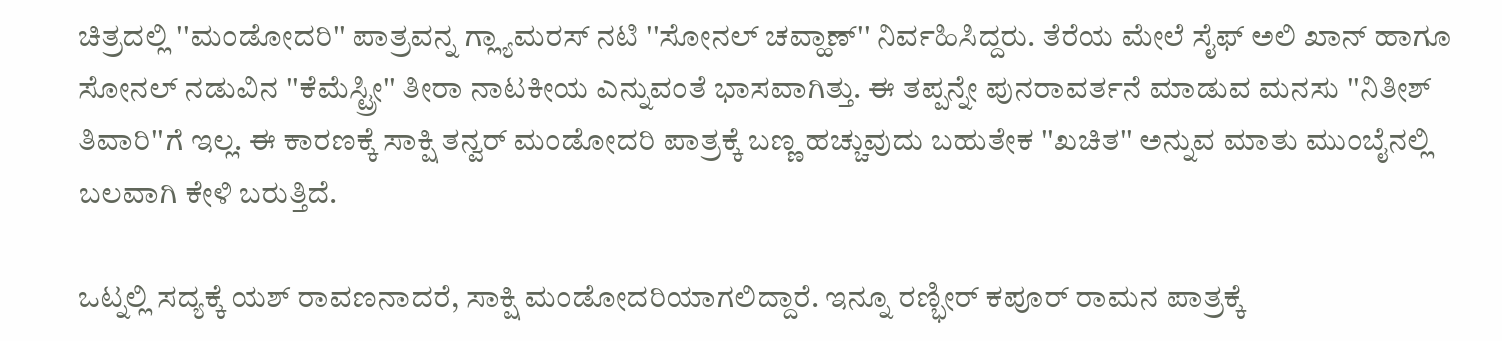ಚಿತ್ರದಲ್ಲಿ ''ಮಂಡೋದರಿ'' ಪಾತ್ರವನ್ನ ಗ್ಲ್ಯಾಮರಸ್ ನಟಿ ''ಸೋನಲ್ ಚವ್ಹಾಣ್'' ನಿರ್ವಹಿಸಿದ್ದರು. ತೆರೆಯ ಮೇಲೆ ಸೈಫ್ ಅಲಿ ಖಾನ್ ಹಾಗೂ ಸೋನಲ್ ನಡುವಿನ ''ಕೆಮೆಸ್ಟ್ರೀ'' ತೀರಾ ನಾಟಕೀಯ ಎನ್ನುವಂತೆ ಭಾಸವಾಗಿತ್ತು. ಈ ತಪ್ಪನ್ನೇ ಪುನರಾವರ್ತನೆ ಮಾಡುವ ಮನಸು ''ನಿತೀಶ್ ತಿವಾರಿ''ಗೆ ಇಲ್ಲ. ಈ ಕಾರಣಕ್ಕೆ ಸಾಕ್ಷಿ ತನ್ವರ್ ಮಂಡೋದರಿ ಪಾತ್ರಕ್ಕೆ ಬಣ್ಣ ಹಚ್ಚುವುದು ಬಹುತೇಕ ''ಖಚಿತ'' ಅನ್ನುವ ಮಾತು ಮುಂಬೈನಲ್ಲಿ ಬಲವಾಗಿ ಕೇಳಿ ಬರುತ್ತಿದೆ.

ಒಟ್ನಲ್ಲಿ ಸದ್ಯಕ್ಕೆ ಯಶ್ ರಾವಣನಾದರೆ, ಸಾಕ್ಷಿ ಮಂಡೋದರಿಯಾಗಲಿದ್ದಾರೆ. ಇನ್ನೂ ರಣ್ಭೀರ್ ಕಪೂರ್ ರಾಮನ ಪಾತ್ರಕ್ಕೆ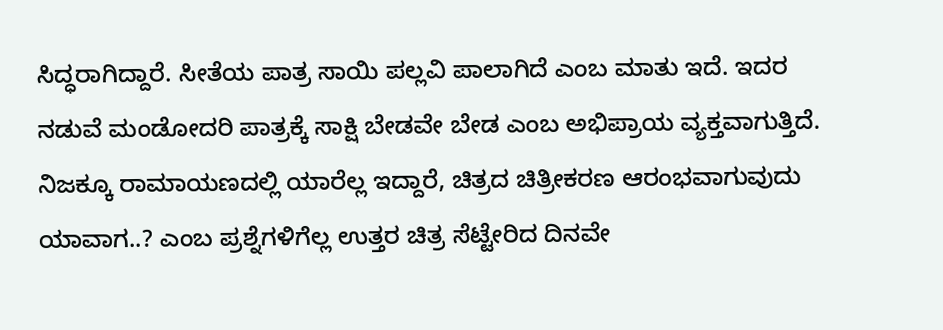ಸಿದ್ಧರಾಗಿದ್ದಾರೆ. ಸೀತೆಯ ಪಾತ್ರ ಸಾಯಿ ಪಲ್ಲವಿ ಪಾಲಾಗಿದೆ ಎಂಬ ಮಾತು ಇದೆ. ಇದರ ನಡುವೆ ಮಂಡೋದರಿ ಪಾತ್ರಕ್ಕೆ ಸಾಕ್ಷಿ ಬೇಡವೇ ಬೇಡ ಎಂಬ ಅಭಿಪ್ರಾಯ ವ್ಯಕ್ತವಾಗುತ್ತಿದೆ. ನಿಜಕ್ಕೂ ರಾಮಾಯಣದಲ್ಲಿ ಯಾರೆಲ್ಲ ಇದ್ದಾರೆ, ಚಿತ್ರದ ಚಿತ್ರೀಕರಣ ಆರಂಭವಾಗುವುದು ಯಾವಾಗ..? ಎಂಬ ಪ್ರಶ್ನೆಗಳಿಗೆಲ್ಲ ಉತ್ತರ ಚಿತ್ರ ಸೆಟ್ಟೇರಿದ ದಿನವೇ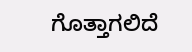ಗೊತ್ತಾಗಲಿದೆ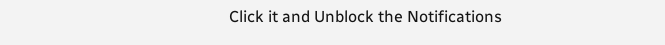Click it and Unblock the Notifications